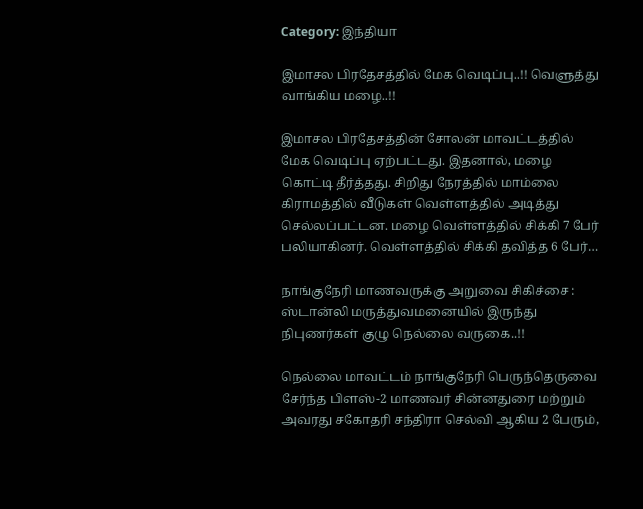Category: இந்தியா

இமாசல பிரதேசத்தில் மேக வெடிப்பு..!! வெளுத்து வாங்கிய மழை..!!

இமாசல பிரதேசத்தின் சோலன் மாவட்டத்தில் மேக வெடிப்பு ஏற்பட்டது. இதனால், மழை கொட்டி தீர்த்தது. சிறிது நேரத்தில் மாம்லை கிராமத்தில் வீடுகள் வெள்ளத்தில் அடித்து செல்லப்பட்டன. மழை வெள்ளத்தில் சிக்கி 7 பேர் பலியாகினர். வெள்ளத்தில் சிக்கி தவித்த 6 பேர்…

நாங்குநேரி மாணவருக்கு அறுவை சிகிச்சை : ஸ்டான்லி மருத்துவமனையில் இருந்து நிபுணர்கள் குழு நெல்லை வருகை..!!

நெல்லை மாவட்டம் நாங்குநேரி பெருந்தெருவை சேர்ந்த பிளஸ்-2 மாணவர் சின்னதுரை மற்றும் அவரது சகோதரி சந்திரா செல்வி ஆகிய 2 பேரும்,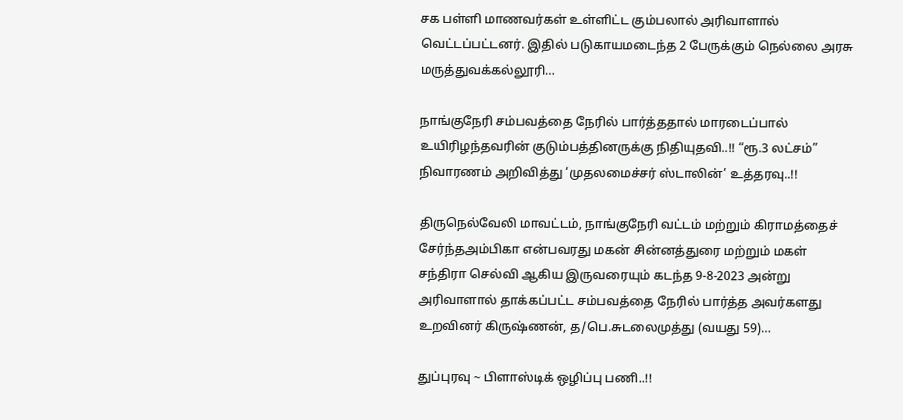சக பள்ளி மாணவர்கள் உள்ளிட்ட கும்பலால் அரிவாளால் வெட்டப்பட்டனர். இதில் படுகாயமடைந்த 2 பேருக்கும் நெல்லை அரசு மருத்துவக்கல்லூரி…

நாங்குநேரி சம்பவத்தை நேரில் பார்த்ததால் மாரடைப்பால் உயிரிழந்தவரின் குடும்பத்தினருக்கு நிதியுதவி..!! “ரூ.3 லட்சம்” நிவாரணம் அறிவித்து ‘முதலமைச்சர் ஸ்டாலின்’ உத்தரவு..!!

திருநெல்வேலி மாவட்டம், நாங்குநேரி வட்டம் மற்றும் கிராமத்தைச் சேர்ந்தஅம்பிகா என்பவரது மகன் சின்னத்துரை மற்றும் மகள் சந்திரா செல்வி ஆகிய இருவரையும் கடந்த 9-8-2023 அன்று அரிவாளால் தாக்கப்பட்ட சம்பவத்தை நேரில் பார்த்த அவர்களது உறவினர் கிருஷ்ணன், த/பெ.சுடலைமுத்து (வயது 59)…

துப்புரவு ~ பிளாஸ்டிக் ஒழிப்பு பணி..!!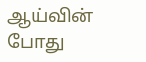ஆய்வின் போது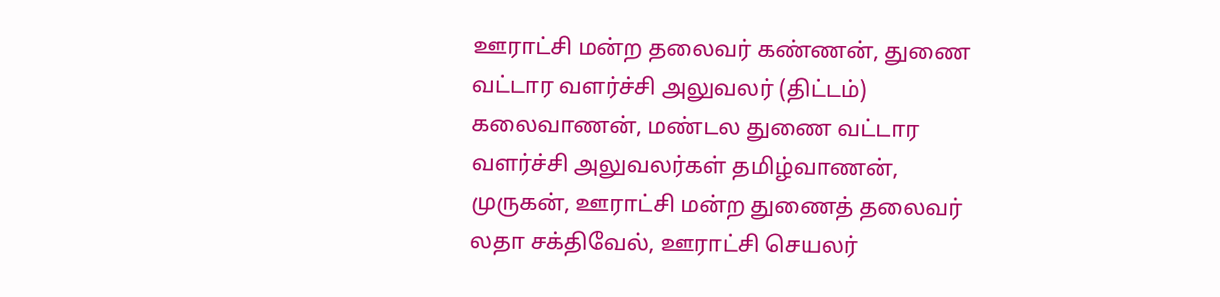ஊராட்சி மன்ற தலைவர் கண்ணன், துணை வட்டார வளர்ச்சி அலுவலர் (திட்டம்) கலைவாணன், மண்டல துணை வட்டார வளர்ச்சி அலுவலர்கள் தமிழ்வாணன், முருகன், ஊராட்சி மன்ற துணைத் தலைவர் லதா சக்திவேல், ஊராட்சி செயலர்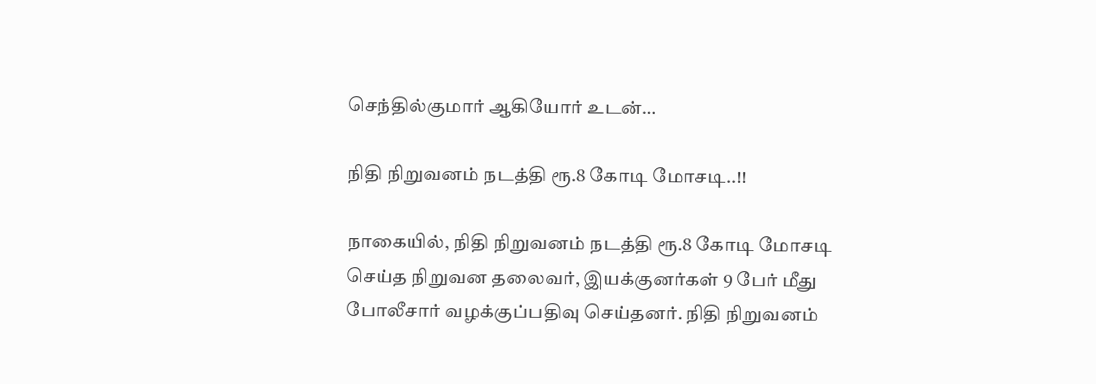செந்தில்குமார் ஆகியோர் உடன்…

நிதி நிறுவனம் நடத்தி ரூ.8 கோடி மோசடி..!!

நாகையில், நிதி நிறுவனம் நடத்தி ரூ.8 கோடி மோசடி செய்த நிறுவன தலைவர், இயக்குனர்கள் 9 பேர் மீது போலீசார் வழக்குப்பதிவு செய்தனர். நிதி நிறுவனம்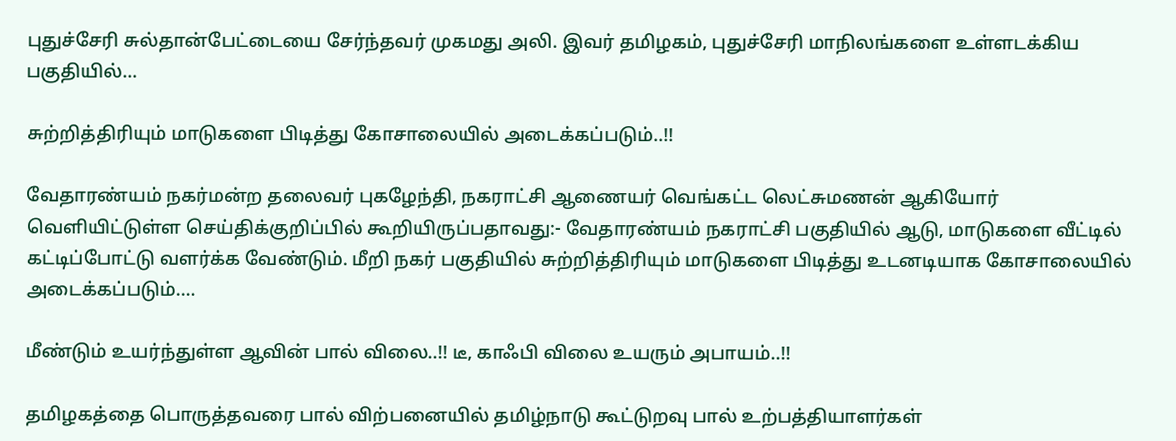புதுச்சேரி சுல்தான்பேட்டையை சேர்ந்தவர் முகமது அலி. இவர் தமிழகம், புதுச்சேரி மாநிலங்களை உள்ளடக்கிய பகுதியில்…

சுற்றித்திரியும் மாடுகளை பிடித்து கோசாலையில் அடைக்கப்படும்..!!

வேதாரண்யம் நகர்மன்ற தலைவர் புகழேந்தி, நகராட்சி ஆணையர் வெங்கட்ட லெட்சுமணன் ஆகியோர் வெளியிட்டுள்ள செய்திக்குறிப்பில் கூறியிருப்பதாவது:- வேதாரண்யம் நகராட்சி பகுதியில் ஆடு, மாடுகளை வீட்டில் கட்டிப்போட்டு வளர்க்க வேண்டும். மீறி நகர் பகுதியில் சுற்றித்திரியும் மாடுகளை பிடித்து உடனடியாக கோசாலையில் அடைக்கப்படும்.…

மீண்டும் உயர்ந்துள்ள ஆவின் பால் விலை..!! டீ, காஃபி விலை உயரும் அபாயம்..!!

தமிழகத்தை பொருத்தவரை பால் விற்பனையில் தமிழ்நாடு கூட்டுறவு பால் உற்பத்தியாளர்கள்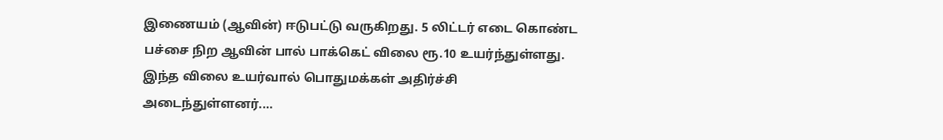இணையம் (ஆவின்) ஈடுபட்டு வருகிறது. 5 லிட்டர் எடை கொண்ட பச்சை நிற ஆவின் பால் பாக்கெட் விலை ரூ.10 உயர்ந்துள்ளது. இந்த விலை உயர்வால் பொதுமக்கள் அதிர்ச்சி அடைந்துள்ளனர்.…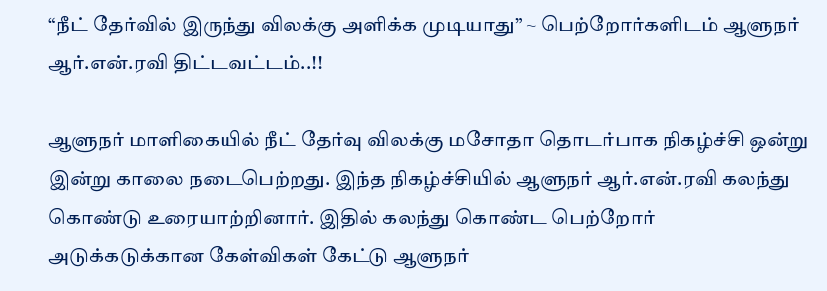“நீட் தேர்வில் இருந்து விலக்கு அளிக்க முடியாது” ~ பெற்றோர்களிடம் ஆளுநர் ஆர்.என்.ரவி திட்டவட்டம்..!!

ஆளுநர் மாளிகையில் நீட் தேர்வு விலக்கு மசோதா தொடர்பாக நிகழ்ச்சி ஒன்று இன்று காலை நடைபெற்றது. இந்த நிகழ்ச்சியில் ஆளுநர் ஆர்.என்.ரவி கலந்து கொண்டு உரையாற்றினார். இதில் கலந்து கொண்ட பெற்றோர் அடுக்கடுக்கான கேள்விகள் கேட்டு ஆளுநர்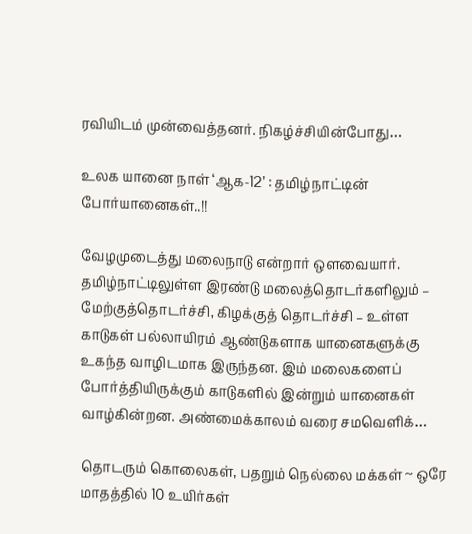ரவியிடம் முன்வைத்தனர். நிகழ்ச்சியின்போது…

உலக யானை நாள் ‘ஆக-12’ : தமிழ்நாட்டின் போர்யானைகள்..!!

வேழமுடைத்து மலைநாடு என்றார் ஒளவையார். தமிழ்நாட்டிலுள்ள இரண்டு மலைத்தொடர்களிலும் – மேற்குத்தொடர்ச்சி, கிழக்குத் தொடர்ச்சி – உள்ள காடுகள் பல்லாயிரம் ஆண்டுகளாக யானைகளுக்கு உகந்த வாழிடமாக இருந்தன. இம் மலைகளைப் போர்த்தியிருக்கும் காடுகளில் இன்றும் யானைகள் வாழ்கின்றன. அண்மைக்காலம் வரை சமவெளிக்…

தொடரும் கொலைகள், பதறும் நெல்லை மக்கள் ~ ஒரே மாதத்தில் 10 உயிர்கள்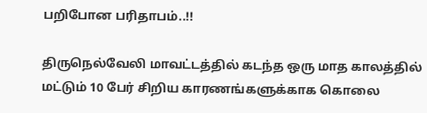பறிபோன பரிதாபம்..!!

திருநெல்வேலி மாவட்டத்தில் கடந்த ஒரு மாத காலத்தில் மட்டும் 10 பேர் சிறிய காரணங்களுக்காக கொலை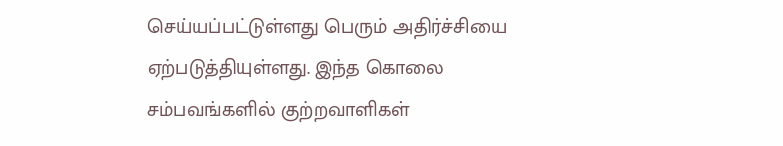செய்யப்பட்டுள்ளது பெரும் அதிர்ச்சியை ஏற்படுத்தியுள்ளது. இந்த கொலை சம்பவங்களில் குற்றவாளிகள்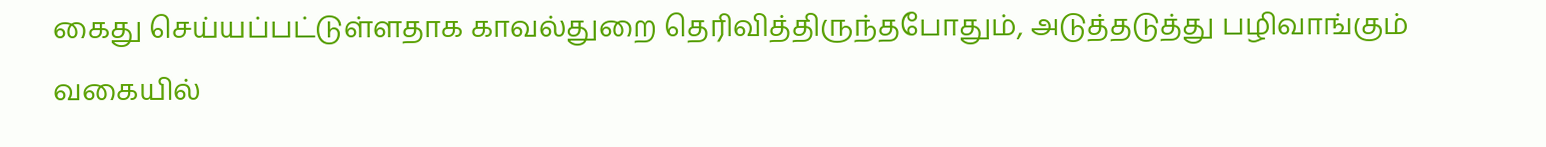கைது செய்யப்பட்டுள்ளதாக காவல்துறை தெரிவித்திருந்தபோதும், அடுத்தடுத்து பழிவாங்கும் வகையில்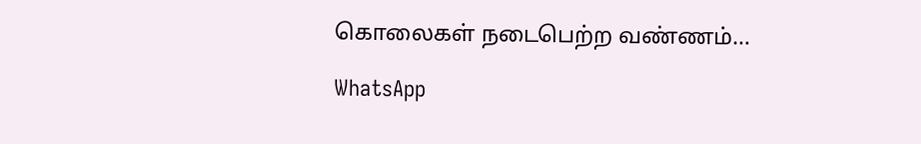கொலைகள் நடைபெற்ற வண்ணம்…

WhatsApp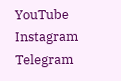YouTube
Instagram
Telegram